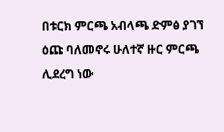በቱርክ ምርጫ አብላጫ ድምፅ ያገኘ ዕጩ ባለመኖሩ ሁለተኛ ዙር ምርጫ ሊደረግ ነው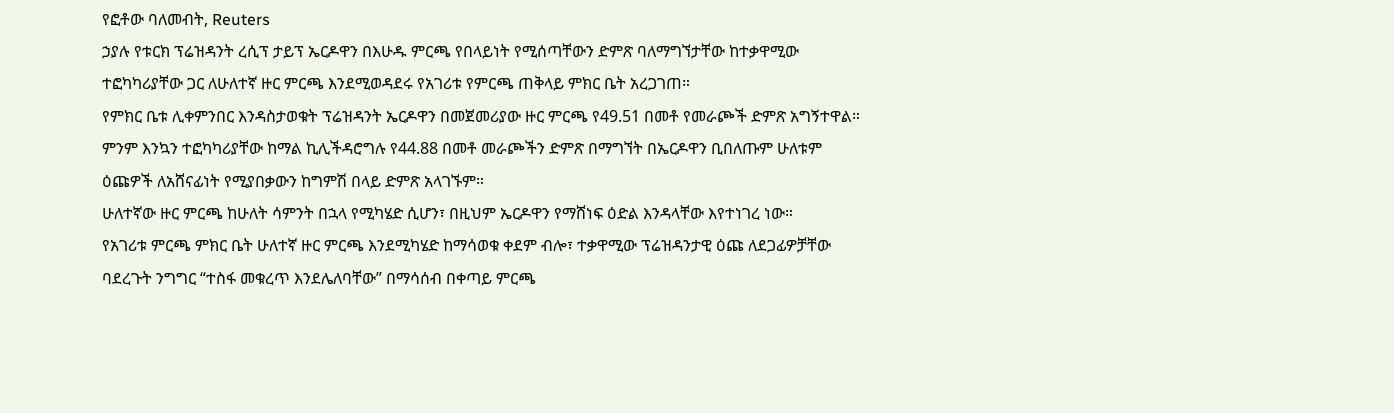የፎቶው ባለመብት, Reuters
ኃያሉ የቱርክ ፕሬዝዳንት ረሲፕ ታይፕ ኤርዶዋን በእሁዱ ምርጫ የበላይነት የሚሰጣቸውን ድምጽ ባለማግኘታቸው ከተቃዋሚው ተፎካካሪያቸው ጋር ለሁለተኛ ዙር ምርጫ እንደሚወዳደሩ የአገሪቱ የምርጫ ጠቅላይ ምክር ቤት አረጋገጠ።
የምክር ቤቱ ሊቀምንበር እንዳስታወቁት ፕሬዝዳንት ኤርዶዋን በመጀመሪያው ዙር ምርጫ የ49.51 በመቶ የመራጮች ድምጽ አግኝተዋል።
ምንም እንኳን ተፎካካሪያቸው ከማል ኪሊችዳሮግሉ የ44.88 በመቶ መራጮችን ድምጽ በማግኘት በኤርዶዋን ቢበለጡም ሁለቱም ዕጩዎች ለአሸናፊነት የሚያበቃውን ከግምሽ በላይ ድምጽ አላገኙም።
ሁለተኛው ዙር ምርጫ ከሁለት ሳምንት በኋላ የሚካሄድ ሲሆን፣ በዚህም ኤርዶዋን የማሸነፍ ዕድል እንዳላቸው እየተነገረ ነው።
የአገሪቱ ምርጫ ምክር ቤት ሁለተኛ ዙር ምርጫ እንደሚካሄድ ከማሳወቁ ቀደም ብሎ፣ ተቃዋሚው ፕሬዝዳንታዊ ዕጩ ለደጋፊዎቻቸው ባደረጉት ንግግር “ተስፋ መቁረጥ እንደሌለባቸው” በማሳሰብ በቀጣይ ምርጫ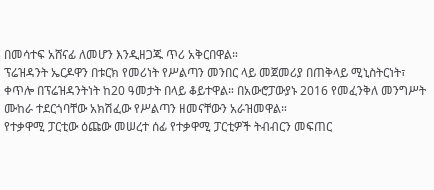በመሳተፍ አሸናፊ ለመሆን እንዲዘጋጁ ጥሪ አቅርበዋል።
ፕሬዝዳንት ኤርዶዋን በቱርክ የመሪነት የሥልጣን መንበር ላይ መጀመሪያ በጠቅላይ ሚኒስትርነት፣ ቀጥሎ በፕሬዝዳንትነት ከ20 ዓመታት በላይ ቆይተዋል። በአውሮፓውያኑ 2016 የመፈንቅለ መንግሥት ሙከራ ተደርጎባቸው አክሽፈው የሥልጣን ዘመናቸውን አራዝመዋል።
የተቃዋሚ ፓርቲው ዕጩው መሠረተ ሰፊ የተቃዋሚ ፓርቲዎች ትብብርን መፍጠር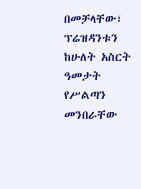በመቻላቸው፣ ፕሬዝዳንቱን ከሁለት አስርት ዓመታት የሥልጣን መንበራቸው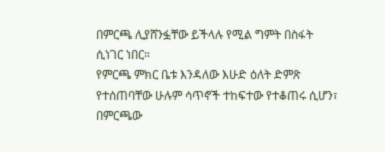በምርጫ ሊያሸንፏቸው ይችላሉ የሚል ግምት በስፋት ሲነገር ነበር።
የምርጫ ምክር ቤቱ እንዳለው እሁድ ዕለት ድምጽ የተሰጠባቸው ሁሉም ሳጥኖች ተከፍተው የተቆጠሩ ሲሆን፣ በምርጫው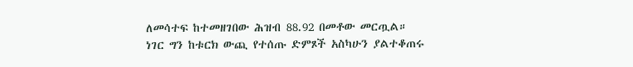ለመሳተፍ ከተመዘገበው ሕዝብ 88.92 በመቶው መርጧል።
ነገር ግን ከቱርክ ውጪ የተሰጡ ድምጾች አስካሁን ያልተቆጠሩ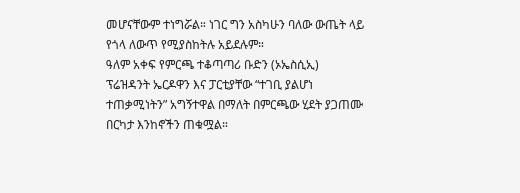መሆናቸውም ተነግሯል። ነገር ግን አስካሁን ባለው ውጤት ላይ የጎላ ለውጥ የሚያስከትሉ አይደሉም።
ዓለም አቀፍ የምርጫ ተቆጣጣሪ ቡድን (ኦኤስሲኢ) ፕሬዝዳንት ኤርዶዋን እና ፓርቲያቸው “ተገቢ ያልሆነ ተጠቃሚነትን” አግኝተዋል በማለት በምርጫው ሂደት ያጋጠሙ በርካታ እንከኖችን ጠቁሟል።